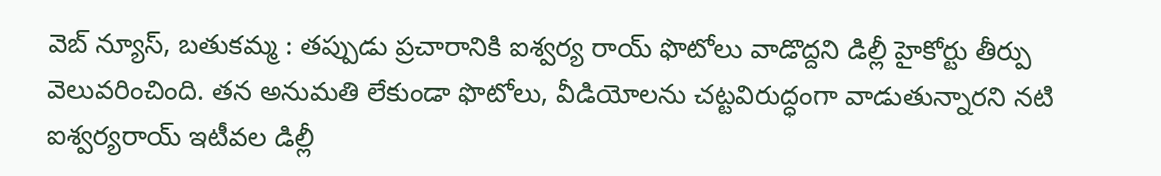వెబ్ న్యూస్, బతుకమ్మ : తప్పుడు ప్రచారానికి ఐశ్వర్య రాయ్ ఫొటోలు వాడొద్దని డిల్లీ హైకోర్టు తీర్పు వెలువరించింది. తన అనుమతి లేకుండా ఫొటోలు, వీడియోలను చట్టవిరుద్ధంగా వాడుతున్నారని నటి ఐశ్వర్యరాయ్ ఇటీవల డిల్లీ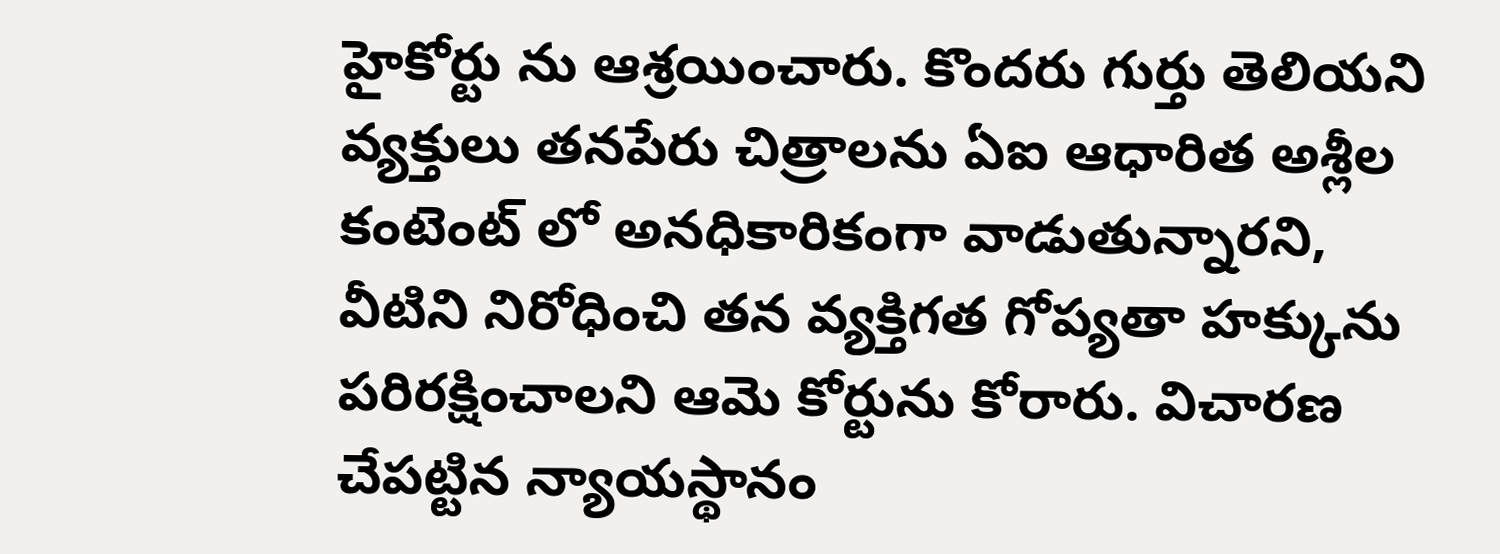హైకోర్టు ను ఆశ్రయించారు. కొందరు గుర్తు తెలియని వ్యక్తులు తనపేరు చిత్రాలను ఏఐ ఆధారిత అశ్లీల కంటెంట్ లో అనధికారికంగా వాడుతున్నారని, వీటిని నిరోధించి తన వ్యక్తిగత గోప్యతా హక్కును పరిరక్షించాలని ఆమె కోర్టును కోరారు. విచారణ చేపట్టిన న్యాయస్థానం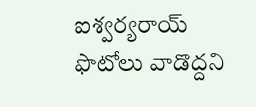ఐశ్వర్యరాయ్ ఫొటోలు వాడొద్దని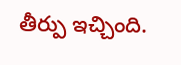తీర్పు ఇచ్చింది.